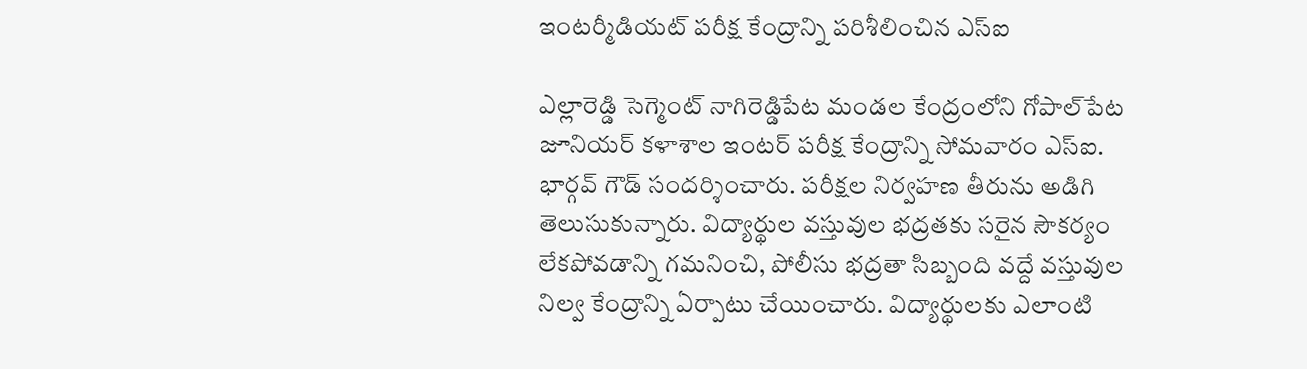ఇంటర్మీడియట్ పరీక్ష కేంద్రాన్ని పరిశీలించిన ఎస్ఐ

ఎల్లారెడ్డి సెగ్మెంట్ నాగిరెడ్డిపేట మండల కేంద్రంలోని గోపాల్‌పేట జూనియర్ కళాశాల ఇంటర్ పరీక్ష కేంద్రాన్ని సోమవారం ఎస్ఐ. భార్గవ్ గౌడ్ సందర్శించారు. పరీక్షల నిర్వహణ తీరును అడిగి తెలుసుకున్నారు. విద్యార్థుల వస్తువుల భద్రతకు సరైన సౌకర్యం లేకపోవడాన్ని గమనించి, పోలీసు భద్రతా సిబ్బంది వద్దే వస్తువుల నిల్వ కేంద్రాన్ని ఏర్పాటు చేయించారు. విద్యార్థులకు ఎలాంటి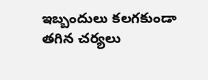ఇబ్బందులు కలగకుండా తగిన చర్యలు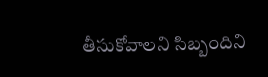తీసుకోవాలని సిబ్బందిని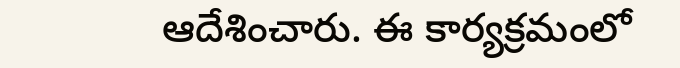ఆదేశించారు. ఈ కార్యక్రమంలో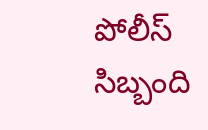పోలీస్ సిబ్బంది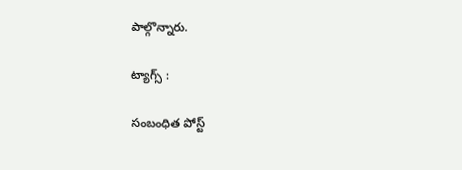పాల్గొన్నారు.

ట్యాగ్స్ :

సంబంధిత పోస్ట్